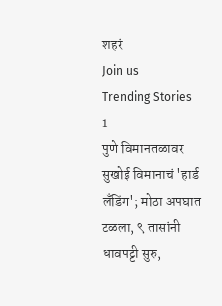शहरं
Join us
Trending Stories
1
पुणे विमानतळावर सुखोई विमानाचं 'हार्ड लँडिंग'; मोठा अपघात टळला, ९ तासांनी धावपट्टी सुरु,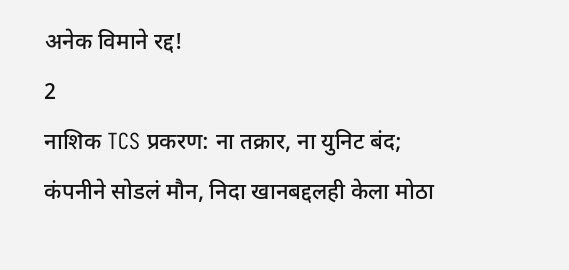अनेक विमाने रद्द!
2
नाशिक TCS प्रकरण: ना तक्रार, ना युनिट बंद; कंपनीने सोडलं मौन, निदा खानबद्दलही केला मोठा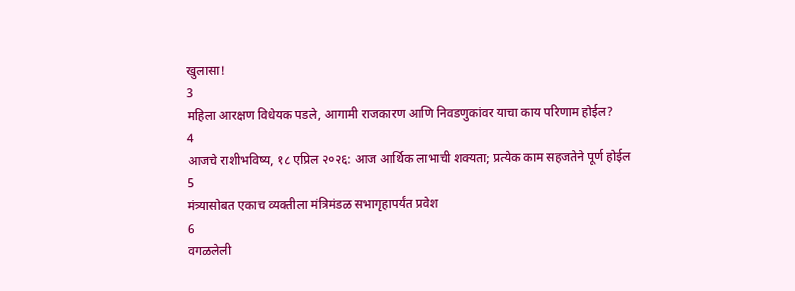खुलासा!
3
महिला आरक्षण विधेयक पडले, आगामी राजकारण आणि निवडणुकांवर याचा काय परिणाम होईल?
4
आजचे राशीभविष्य, १८ एप्रिल २०२६: आज आर्थिक लाभाची शक्यता; प्रत्येक काम सहजतेने पूर्ण होईल
5
मंत्र्यासोबत एकाच व्यक्तीला मंत्रिमंडळ सभागृहापर्यंत प्रवेश
6
वगळलेली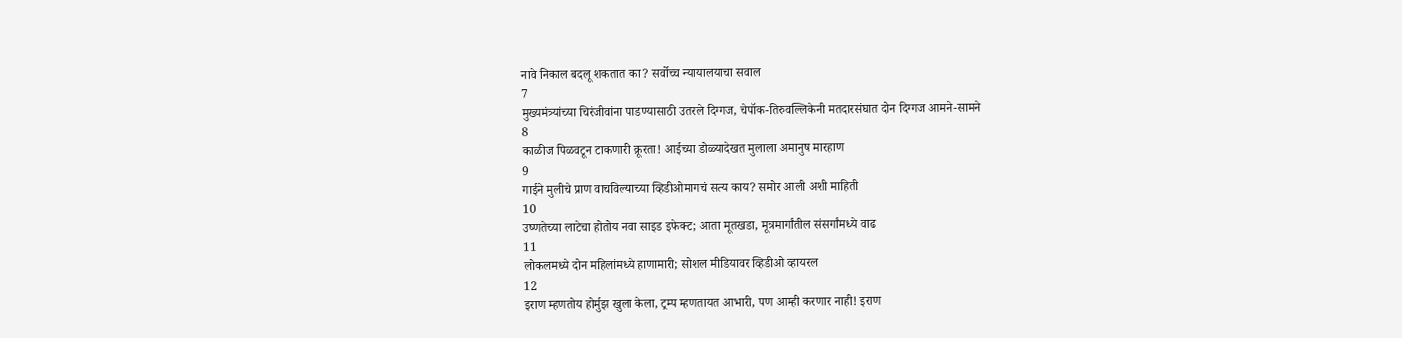नावे निकाल बदलू शकतात का? सर्वोच्च न्यायालयाचा सवाल
7
मुख्यमंत्र्यांच्या चिरंजीवांना पाडण्यासाठी उतरले दिग्गज, चेपॉक-तिरुवल्लिकेनी मतदारसंघात दोन दिग्गज आमने-सामने
8
काळीज पिळवटून टाकणारी क्रूरता! आईच्या डोळ्यादेखत मुलाला अमानुष मारहाण
9
गाईने मुलीचे प्राण वाचविल्याच्या व्हिडीओमागचं सत्य काय? समोर आली अशी माहिती
10
उष्णतेच्या लाटेचा होतोय नवा साइड इफेक्ट; आता मूतखडा, मूत्रमार्गांतील संसर्गांमध्ये वाढ
11
लोकलमध्ये दोन महिलांमध्ये हाणामारी; सोशल मीडियावर व्हिडीओ व्हायरल
12
इराण म्हणतोय होर्मुझ खुला केला, ट्रम्प म्हणतायत आभारी, पण आम्ही करणार नाही! इराण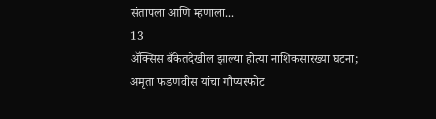संतापला आणि म्हणाला...
13
ॲक्सिस बँकेतदेखील झाल्या होत्या नाशिकसारख्या घटना; अमृता फडणवीस यांचा गौप्यस्फोट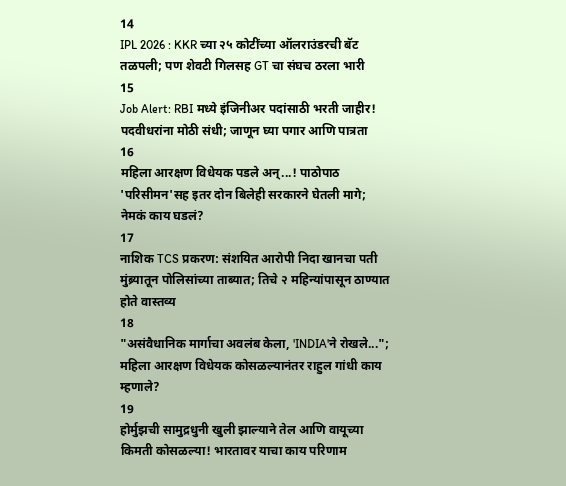14
IPL 2026 : KKR च्या २५ कोटींच्या ऑलराउंडरची बॅट तळपली; पण शेवटी गिलसह GT चा संघच ठरला भारी
15
Job Alert: RBI मध्ये इंजिनीअर पदांसाठी भरती जाहीर! पदवीधरांना मोठी संधी; जाणून घ्या पगार आणि पात्रता
16
महिला आरक्षण विधेयक पडले अन्...! पाठोपाठ 'परिसीमन'सह इतर दोन बिलेही सरकारने घेतली मागे; नेमकं काय घडलं?
17
नाशिक TCS प्रकरण: संशयित आरोपी निदा खानचा पती मुंब्र्यातून पोलिसांच्या ताब्यात; तिचे २ महिन्यांपासून ठाण्यात होते वास्तव्य
18
"असंवैधानिक मार्गाचा अवलंब केला, 'INDIA'ने रोखले..."; महिला आरक्षण विधेयक कोसळल्यानंतर राहुल गांधी काय म्हणाले?
19
होर्मुझची सामुद्रधुनी खुली झाल्याने तेल आणि वायूच्या किमती कोसळल्या! भारतावर याचा काय परिणाम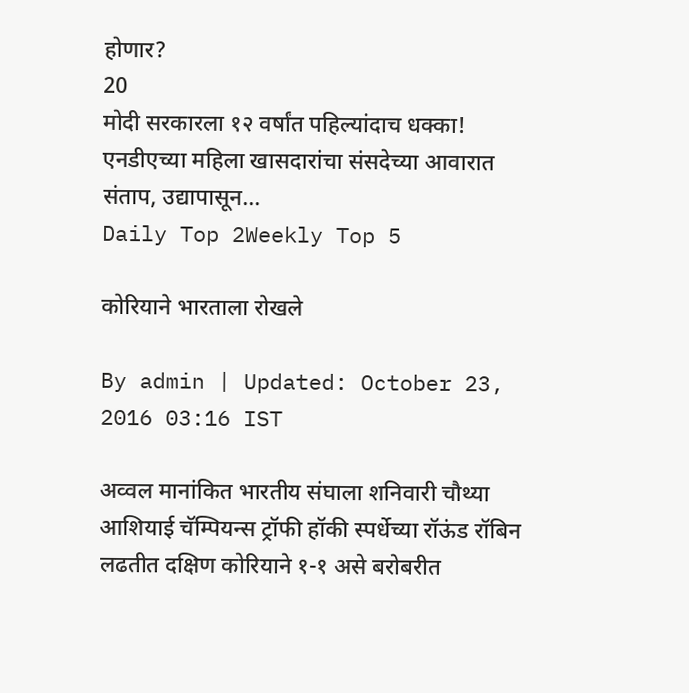होणार?
20
मोदी सरकारला १२ वर्षांत पहिल्यांदाच धक्का! एनडीएच्या महिला खासदारांचा संसदेच्या आवारात संताप, उद्यापासून...
Daily Top 2Weekly Top 5

कोरियाने भारताला रोखले

By admin | Updated: October 23, 2016 03:16 IST

अव्वल मानांकित भारतीय संघाला शनिवारी चौथ्या आशियाई चॅम्पियन्स ट्रॉफी हॉकी स्पर्धेच्या रॉऊंड रॉबिन लढतीत दक्षिण कोरियाने १-१ असे बरोबरीत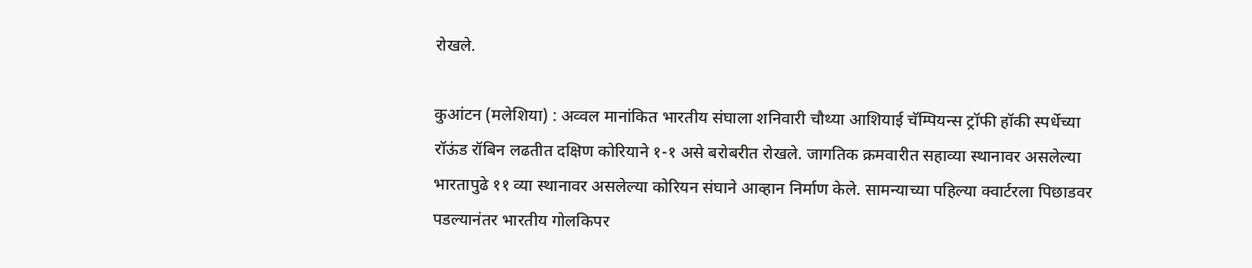रोखले.

कुआंटन (मलेशिया) : अव्वल मानांकित भारतीय संघाला शनिवारी चौथ्या आशियाई चॅम्पियन्स ट्रॉफी हॉकी स्पर्धेच्या रॉऊंड रॉबिन लढतीत दक्षिण कोरियाने १-१ असे बरोबरीत रोखले. जागतिक क्रमवारीत सहाव्या स्थानावर असलेल्या भारतापुढे ११ व्या स्थानावर असलेल्या कोरियन संघाने आव्हान निर्माण केले. सामन्याच्या पहिल्या क्वार्टरला पिछाडवर पडल्यानंतर भारतीय गोलकिपर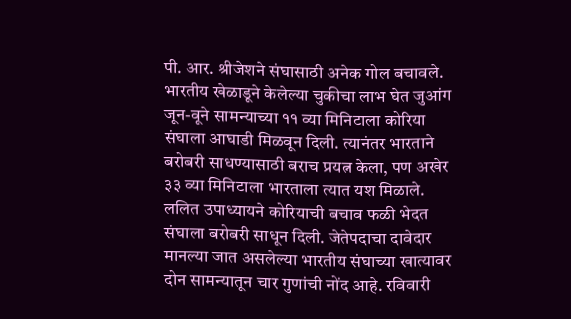पी. आर. श्रीजेशने संघासाठी अनेक गोल बचावले. भारतीय खेळाडूने केलेल्या चुकीचा लाभ घेत जुआंग जून-वूने सामन्याच्या ११ व्या मिनिटाला कोरिया संघाला आघाडी मिळवून दिली. त्यानंतर भारताने बरोबरी साधण्यासाठी बराच प्रयत्न केला, पण अखेर ३३ व्या मिनिटाला भारताला त्यात यश मिळाले. ललित उपाध्यायने कोरियाची बचाव फळी भेदत संघाला बरोबरी साधून दिली. जेतेपदाचा दावेदार मानल्या जात असलेल्या भारतीय संघाच्या खात्यावर दोन सामन्यातून चार गुणांची नोंद आहे. रविवारी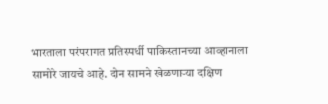भारताला परंपरागत प्रतिस्पर्धी पाकिस्तानच्या आव्हानाला सामोरे जायचे आहे. दोन सामने खेळणाऱ्या दक्षिण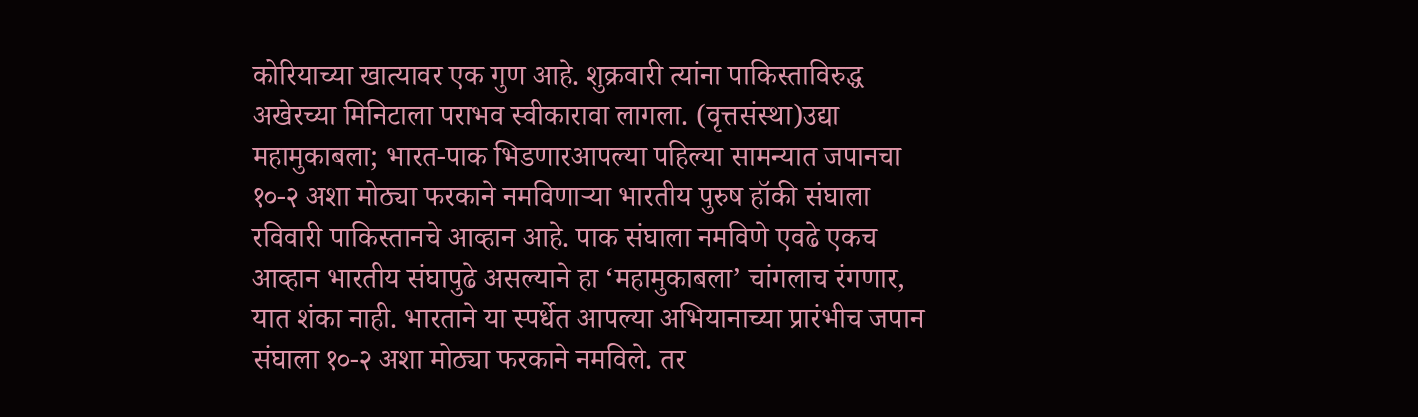कोरियाच्या खात्यावर एक गुण आहे. शुक्रवारी त्यांना पाकिस्ताविरुद्ध अखेरच्या मिनिटाला पराभव स्वीकारावा लागला. (वृत्तसंस्था)उद्या महामुकाबला; भारत-पाक भिडणारआपल्या पहिल्या सामन्यात जपानचा १०-२ अशा मोठ्या फरकाने नमविणाऱ्या भारतीय पुरुष हॉकी संघाला रविवारी पाकिस्तानचे आव्हान आहे. पाक संघाला नमविणे एवढे एकच आव्हान भारतीय संघापुढे असल्याने हा ‘महामुकाबला’ चांगलाच रंगणार, यात शंका नाही. भारताने या स्पर्धेत आपल्या अभियानाच्या प्रारंभीच जपान संघाला १०-२ अशा मोठ्या फरकाने नमविले. तर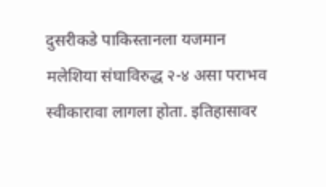दुसरीकडे पाकिस्तानला यजमान मलेशिया संघाविरुद्ध २-४ असा पराभव स्वीकारावा लागला होता. इतिहासावर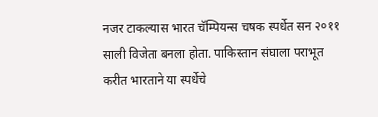नजर टाकल्यास भारत चॅम्पियन्स चषक स्पर्धेत सन २०११ साली विजेता बनला होता. पाकिस्तान संघाला पराभूत करीत भारताने या स्पर्धेचे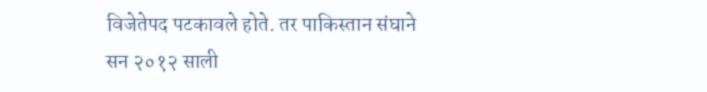विजेतेपद पटकावले होते. तर पाकिस्तान संघाने सन २०१२ साली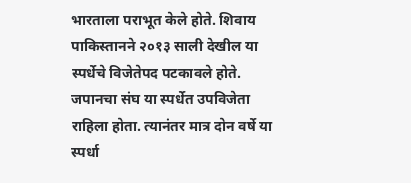भारताला पराभूत केले होते. शिवाय पाकिस्तानने २०१३ साली देखील या स्पर्धेचे विजेतेपद पटकावले होते. जपानचा संघ या स्पर्धेत उपविजेता राहिला होता. त्यानंतर मात्र दोन वर्षे या स्पर्धा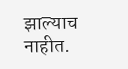झाल्याच नाहीत.